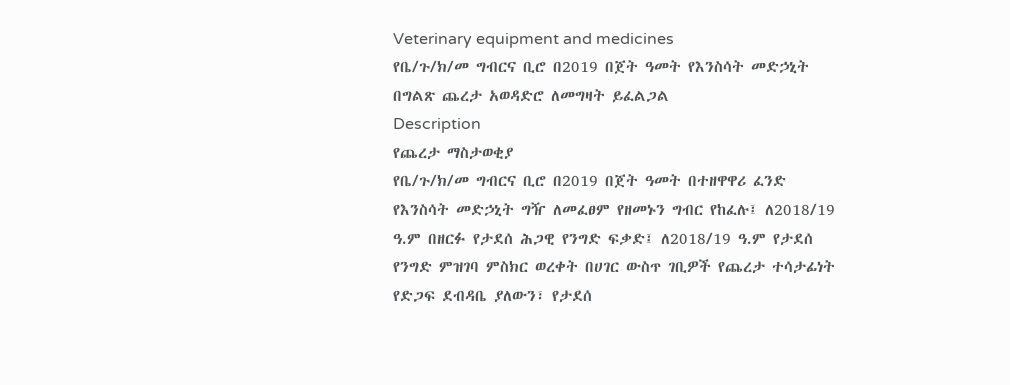Veterinary equipment and medicines
የቤ/ጉ/ክ/መ ግብርና ቢሮ በ2019 በጀት ዓመት የእንስሳት መድኃኒት በግልጽ ጨረታ አወዳድሮ ለመግዛት ይፈልጋል
Description
የጨረታ ማስታወቂያ
የቤ/ጉ/ክ/መ ግብርና ቢሮ በ2019 በጀት ዓመት በተዘዋዋሪ ፈንድ የእንስሳት መድኃኒት ግዥ ለመፈፀም የዘመኑን ግብር የከፈሉ፤ ለ2018/19 ዓ.ም በዘርፉ የታደሰ ሕጋዊ የንግድ ፍቃድ፤ ለ2018/19 ዓ.ም የታደሰ የንግድ ምዝገባ ምስክር ወረቀት በሀገር ውስጥ ገቢዎች የጨረታ ተሳታፊነት የድጋፍ ደብዳቤ ያለውን፣ የታደሰ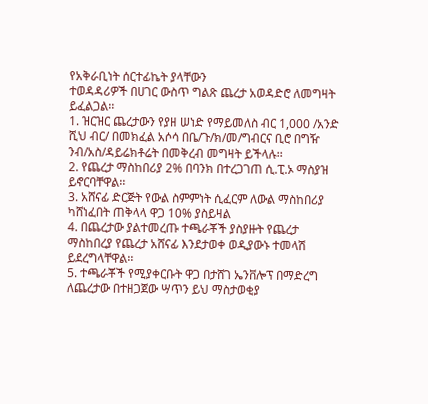የአቅራቢነት ሰርተፊኬት ያላቸውን
ተወዳዳሪዎች በሀገር ውስጥ ግልጽ ጨረታ አወዳድሮ ለመግዛት ይፈልጋል፡፡
1. ዝርዝር ጨረታውን የያዘ ሠነድ የማይመለስ ብር 1,000 /አንድ ሺህ ብር/ በመክፈል አሶሳ በቤ/ጉ/ክ/መ/ግብርና ቢሮ በግዥ ንብ/አስ/ዳይሬክቶሬት በመቅረብ መግዛት ይችላሉ፡፡
2. የጨረታ ማስከበሪያ 2% በባንክ በተረጋገጠ ሲ.ፒ.ኦ ማስያዝ ይኖርባቸዋል፡፡
3. አሸናፊ ድርጅት የውል ስምምነት ሲፈርም ለውል ማስከበሪያ ካሸነፈበት ጠቅላላ ዋጋ 10% ያስይዛል
4. በጨረታው ያልተመረጡ ተጫራቾች ያስያዙት የጨረታ ማስከበረያ የጨረታ አሸናፊ እንደታወቀ ወዲያውኑ ተመላሽ ይደረግላቸዋል፡፡
5. ተጫራቾች የሚያቀርቡት ዋጋ በታሸገ ኤንቨሎፕ በማድረግ ለጨረታው በተዘጋጀው ሣጥን ይህ ማስታወቂያ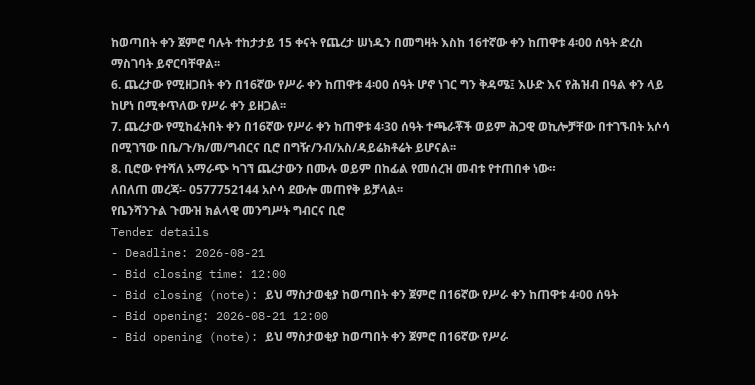ከወጣበት ቀን ጀምሮ ባሉት ተከታታይ 15 ቀናት የጨረታ ሠነዱን በመግዛት እስከ 16ተኛው ቀን ከጠዋቱ 4፡00 ሰዓት ድረስ ማስገባት ይኖርባቸዋል፡፡
6. ጨረታው የሚዘጋበት ቀን በ16ኛው የሥራ ቀን ከጠዋቱ 4፡00 ሰዓት ሆኖ ነገር ግን ቅዳሜ፤ እሁድ እና የሕዝብ በዓል ቀን ላይ ከሆነ በሚቀጥለው የሥራ ቀን ይዘጋል፡፡
7. ጨረታው የሚከፈትበት ቀን በ16ኛው የሥራ ቀን ከጠዋቱ 4፡30 ሰዓት ተጫራቾች ወይም ሕጋዊ ወኪሎቻቸው በተገኙበት አሶሳ በሚገኘው በቤ/ጉ/ክ/መ/ግብርና ቢሮ በግዥ/ንብ/አስ/ዳይሬክቶሬት ይሆናል፡፡
8. ቢሮው የተሻለ አማራጭ ካገኘ ጨረታውን በሙሉ ወይም በከፊል የመሰረዝ መብቱ የተጠበቀ ነው።
ለበለጠ መረጃ፡- 0577752144 አሶሳ ደውሎ መጠየቅ ይቻላል፡፡
የቤንሻንጉል ጉሙዝ ክልላዊ መንግሥት ግብርና ቢሮ
Tender details
- Deadline: 2026-08-21
- Bid closing time: 12:00
- Bid closing (note): ይህ ማስታወቂያ ከወጣበት ቀን ጀምሮ በ16ኛው የሥራ ቀን ከጠዋቱ 4፡00 ሰዓት
- Bid opening: 2026-08-21 12:00
- Bid opening (note): ይህ ማስታወቂያ ከወጣበት ቀን ጀምሮ በ16ኛው የሥራ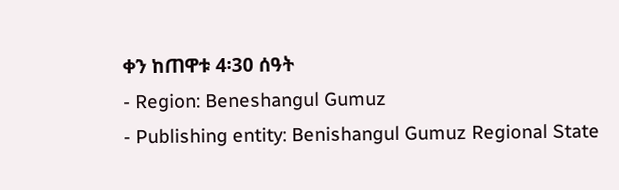ቀን ከጠዋቱ 4፡30 ሰዓት
- Region: Beneshangul Gumuz
- Publishing entity: Benishangul Gumuz Regional State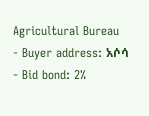Agricultural Bureau
- Buyer address: አሶሳ
- Bid bond: 2%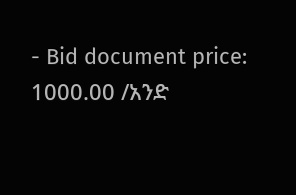- Bid document price: 1000.00 /አንድ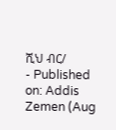ሺህ ብር/
- Published on: Addis Zemen (Aug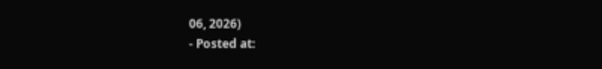06, 2026)
- Posted at: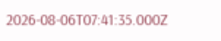2026-08-06T07:41:35.000Z